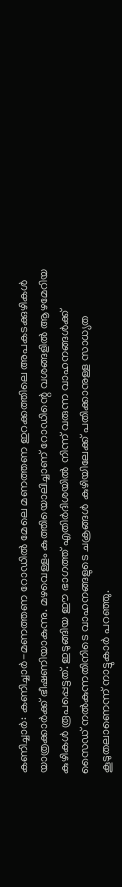കണിച്ചാർ: കണിച്ചാർ-മണത്തണ റോഡിൽ മേലെ മണത്തണ ഇറക്കത്തിലെ അപകടക്കുഴികൾ യാത്രക്കാർക്ക് ഭീഷണിയാകുന്നു. മഴവെള്ളം കുത്തിയൊലിച്ചാണ് റോഡിന്റെ വശങ്ങളിൽ ആഴമേറിയ കുഴികൾ രൂപപ്പെട്ടത്. ഇടുങ്ങിയ ഈ ഭാഗത്ത് എതിർദിശയിൽ നിന്ന് വരുന്ന വാഹനങ്ങൾക്ക് സൈഡ് നൽകുന്നതിനിടെ വാഹനങ്ങളുടെ ചക്രങ്ങൾ കുഴിയിലേക്ക് പതിക്കാനുള്ള സാധ്യത കൂടുതലാണെന്ന് നാട്ടുകാർ പറഞ്ഞു.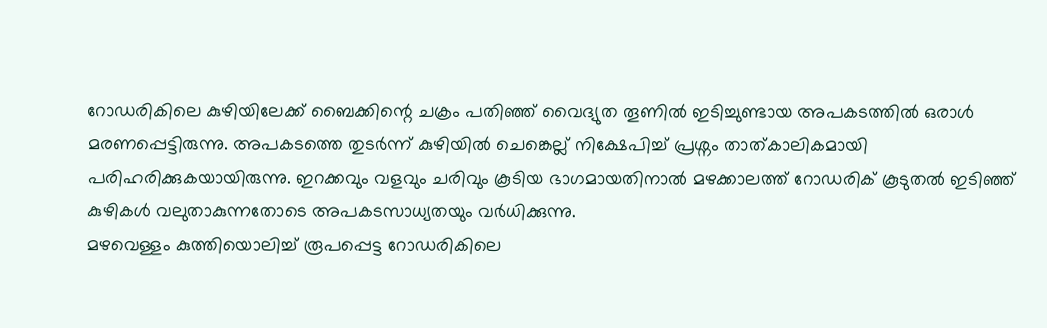റോഡരികിലെ കുഴിയിലേക്ക് ബൈക്കിന്റെ ചക്രം പതിഞ്ഞ് വൈദ്യുത തൂണിൽ ഇടിച്ചുണ്ടായ അപകടത്തിൽ ഒരാൾ മരണപ്പെട്ടിരുന്നു. അപകടത്തെ തുടർന്ന് കുഴിയിൽ ചെങ്കെല്ല് നിക്ഷേപിച്ച് പ്രശ്നം താത്കാലികമായി പരിഹരിക്കുകയായിരുന്നു. ഇറക്കവും വളവും ചരിവും കൂടിയ ഭാഗമായതിനാൽ മഴക്കാലത്ത് റോഡരിക് കൂടുതൽ ഇടിഞ്ഞ് കുഴികൾ വലുതാകുന്നതോടെ അപകടസാധ്യതയും വർധിക്കുന്നു.
മഴവെള്ളം കുത്തിയൊലിച്ച് രൂപപ്പെട്ട റോഡരികിലെ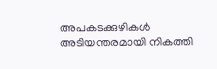അപകടക്കുഴികൾ അടിയന്തരമായി നികത്തി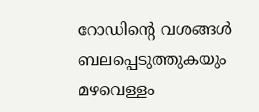റോഡിന്റെ വശങ്ങൾ ബലപ്പെടുത്തുകയും മഴവെള്ളം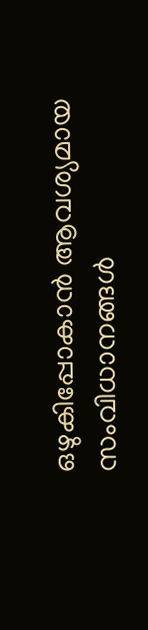ഒഴുകിപ്പോകാൻ ആവശ്യമായ സംവിധാനങ്ങൾ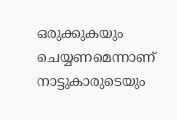ഒരുക്കുകയും ചെയ്യണമെന്നാണ് നാട്ടുകാരുടെയും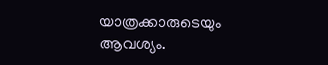യാത്രക്കാരുടെയും ആവശ്യം.